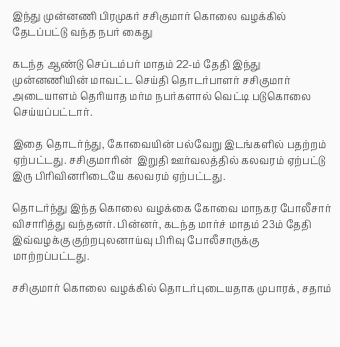இந்து முன்னணி பிரமுகர் சசிகுமார் கொலை வழக்கில் தேடப்பட்டு வந்த நபர் கைது

கடந்த ஆண்டு செப்டம்பர் மாதம் 22-ம் தேதி இந்து முன்னணியின் மாவட்ட செய்தி தொடர்பாளர் சசிகுமார் அடையாளம் தெரியாத மர்ம நபர்களால் வெட்டி படுகொலை செய்யப்பட்டார்.

இதை தொடர்ந்து, கோவையின் பல்வேறு இடங்களில் பதற்றம் ஏற்பட்டது. சசிகுமாரின்  இறுதி ஊர்வலத்தில் கலவரம் ஏற்பட்டு இரு பிரிவினரிடையே கலவரம் ஏற்பட்டது.

தொடர்ந்து இந்த கொலை வழக்கை கோவை மாநகர போலீசார் விசாரித்து வந்தனர். பின்னர், கடந்த மார்ச் மாதம் 23ம் தேதி இவ்வழக்கு குற்றபுலனாய்வு பிரிவு போலீசாருக்கு மாற்றப்பட்டது.

சசிகுமார் கொலை வழக்கில் தொடர்புடையதாக முபாரக், சதாம்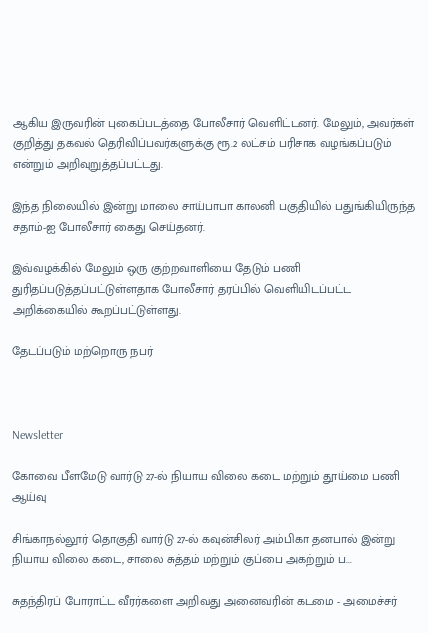ஆகிய இருவரின் புகைப்படத்தை போலீசார் வெளிட்டனர். மேலும், அவர்கள் குறித்து தகவல் தெரிவிப்பவர்களுக்கு ரூ.2 லட்சம் பரிசாக வழங்கப்படும் என்றும் அறிவுறுத்தப்பட்டது.

இந்த நிலையில் இன்று மாலை சாய்பாபா காலனி பகுதியில் பதுங்கியிருந்த சதாம்-ஐ போலீசார் கைது செய்தனர்.

இவ்வழக்கில் மேலும் ஒரு குற்றவாளியை தேடும் பணி துரிதப்படுத்தப்பட்டுள்ளதாக போலீசார் தரப்பில் வெளியிடப்பட்ட அறிக்கையில் கூறப்பட்டுள்ளது.

தேடப்படும் மற்றொரு நபர்



Newsletter

கோவை பீளமேடு வார்டு 27-ல் நியாய விலை கடை மற்றும் தூய்மை பணி ஆய்வு

சிங்காநல்லூர் தொகுதி வார்டு 27-ல் கவுன்சிலர் அம்பிகா தனபால் இன்று நியாய விலை கடை, சாலை சுத்தம் மற்றும் குப்பை அகற்றும் ப...

சுதந்திரப் போராட்ட வீரர்களை அறிவது அனைவரின் கடமை - அமைச்சர்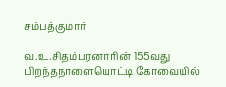சம்பத்குமார்

வ.உ.சிதம்பரனாரின் 155வது பிறந்தநாளையொட்டி கோவையில்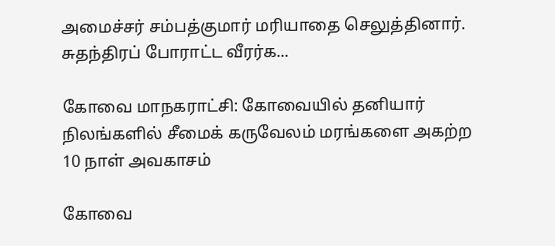அமைச்சர் சம்பத்குமார் மரியாதை செலுத்தினார். சுதந்திரப் போராட்ட வீரர்க...

கோவை மாநகராட்சி: கோவையில் தனியார் நிலங்களில் சீமைக் கருவேலம் மரங்களை அகற்ற 10 நாள் அவகாசம்

கோவை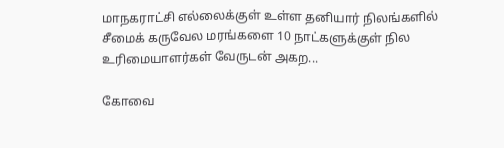மாநகராட்சி எல்லைக்குள் உள்ள தனியார் நிலங்களில் சீமைக் கருவேல மரங்களை 10 நாட்களுக்குள் நில உரிமையாளர்கள் வேருடன் அகற...

கோவை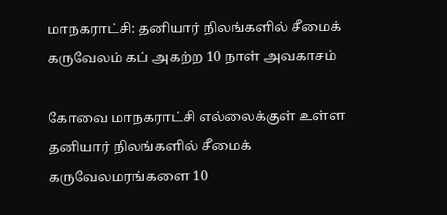மாநகராட்சி: தனியார் நிலங்களில் சீமைக் கருவேலம் கப் அகற்ற 10 நாள் அவகாசம்

கோவை மாநகராட்சி எல்லைக்குள் உள்ள தனியார் நிலங்களில் சீமைக் கருவேலமரங்களை 10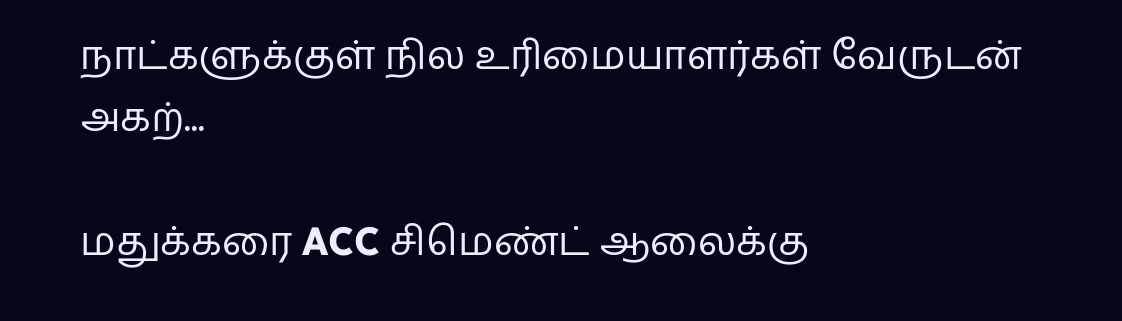நாட்களுக்குள் நில உரிமையாளர்கள் வேருடன் அகற்...

மதுக்கரை ACC சிமெண்ட் ஆலைக்கு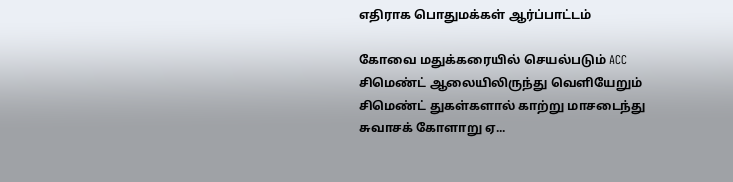எதிராக பொதுமக்கள் ஆர்ப்பாட்டம்

கோவை மதுக்கரையில் செயல்படும் ACC சிமெண்ட் ஆலையிலிருந்து வெளியேறும் சிமெண்ட் துகள்களால் காற்று மாசடைந்து சுவாசக் கோளாறு ஏ...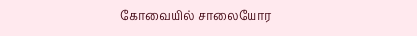கோவையில் சாலையோர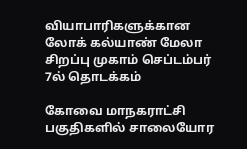வியாபாரிகளுக்கான லோக் கல்யாண் மேலா சிறப்பு முகாம் செப்டம்பர் 7ல் தொடக்கம்

கோவை மாநகராட்சி பகுதிகளில் சாலையோர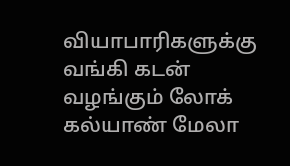வியாபாரிகளுக்கு வங்கி கடன் வழங்கும் லோக் கல்யாண் மேலா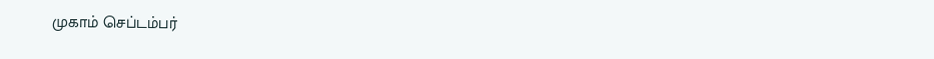முகாம் செப்டம்பர்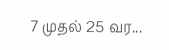7 முதல் 25 வர...